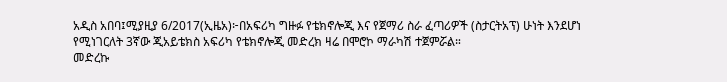አዲስ አበባ፤ሚያዚያ 6/2017(ኢዜአ)፦በአፍሪካ ግዙፉ የቴክኖሎጂ እና የጀማሪ ስራ ፈጣሪዎች (ስታርትአፕ) ሁነት እንደሆነ የሚነገርለት 3ኛው ጂአይቴክስ አፍሪካ የቴክኖሎጂ መድረክ ዛሬ በሞሮኮ ማራካሽ ተጀምሯል።
መድረኩ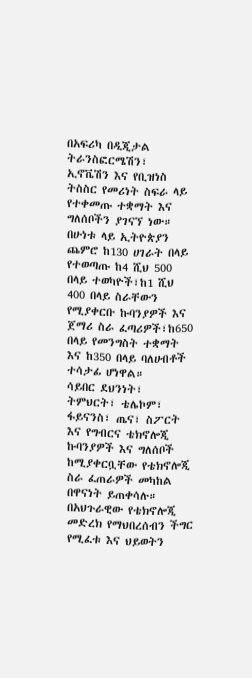በአፍሪካ በዲጂታል ትራንስፎርሜሽን፣ ኢኖቬሽን እና የቢዝነስ ትስስር የመሪነት ስፍራ ላይ የተቀመጡ ተቋማት እና ግለሰቦችን ያገናኘ ነው።
በሁነቱ ላይ ኢትዮጵያን ጨምሮ ከ130 ሀገራት በላይ የተወጣጡ ከ4 ሺህ 500 በላይ ተወካዮች፣ከ1 ሺህ 400 በላይ ስራቸውን የሚያቀርቡ ኩባንያዎች እና ጀማሪ ስራ ፈጣሪዎች፣ከ650 በላይ የመንግስት ተቋማት እና ከ350 በላይ ባለሀብቶች ተሳታፊ ሆነዋል።
ሳይበር ደህንነት፣ ትምህርት፣ ቴሌኮም፣ ፋይናንስ፣ ጤና፣ ስፖርት እና የግብርና ቴክኖሎጂ ኩባንያዎች እና ግለሰቦች ከሚያቀርቧቸው የቴክኖሎጂ ስራ ፈጠራዎች መካከል በዋናነት ይጠቀሳሉ።
በአህጉራዊው የቴክኖሎጂ መድረክ የማህበረሰብን ችግር የሚፈቱ እና ህይወትን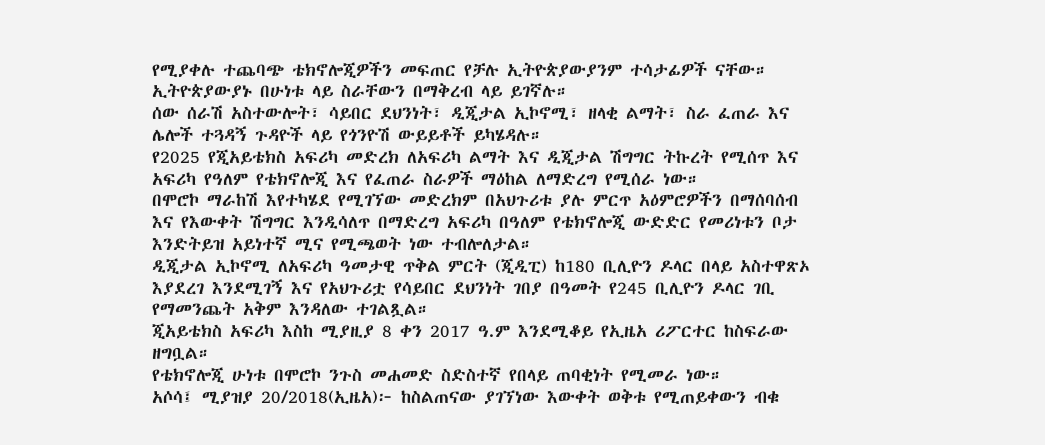የሚያቀሉ ተጨባጭ ቴክኖሎጂዎችን መፍጠር የቻሉ ኢትዮጵያውያንም ተሳታፊዎች ናቸው።
ኢትዮጵያውያኑ በሁነቱ ላይ ስራቸውን በማቅረብ ላይ ይገኛሉ።
ሰው ሰራሽ አስተውሎት፣ ሳይበር ደህንነት፣ ዲጂታል ኢኮኖሚ፣ ዘላቂ ልማት፣ ስራ ፈጠራ እና ሌሎች ተጓዳኝ ጉዳዮች ላይ የጎንዮሽ ውይይቶች ይካሄዳሉ።
የ2025 የጂአይቴክስ አፍሪካ መድረክ ለአፍሪካ ልማት እና ዲጂታል ሽግግር ትኩረት የሚሰጥ እና አፍሪካ የዓለም የቴክኖሎጂ እና የፈጠራ ስራዎች ማዕከል ለማድረግ የሚሰራ ነው።
በሞሮኮ ማራከሽ እየተካሄደ የሚገኘው መድረክም በአህጉሪቱ ያሉ ምርጥ አዕምሮዎችን በማሰባሰብ እና የእውቀት ሽግግር እንዲሳለጥ በማድረግ አፍሪካ በዓለም የቴክኖሎጂ ውድድር የመሪነቱን ቦታ እንድትይዝ አይነተኛ ሚና የሚጫወት ነው ተብሎለታል።
ዲጂታል ኢኮኖሚ ለአፍሪካ ዓመታዊ ጥቅል ምርት (ጂዲፒ) ከ180 ቢሊዮን ዶላር በላይ አስተዋጽኦ እያደረገ እንደሚገኝ እና የአህጉሪቷ የሳይበር ደህንነት ገበያ በዓመት የ245 ቢሊዮን ዶላር ገቢ የማመንጨት አቅም እንዳለው ተገልጿል።
ጂአይቴክስ አፍሪካ እስከ ሚያዚያ 8 ቀን 2017 ዓ.ም እንደሚቆይ የኢዜአ ሪፖርተር ከስፍራው ዘግቧል።
የቴክኖሎጂ ሁነቱ በሞሮኮ ንጉስ መሐመድ ስድስተኛ የበላይ ጠባቂነት የሚመራ ነው።
አሶሳ፤ ሚያዝያ 20/2018(ኢዜአ)፦ ከስልጠናው ያገኘነው እውቀት ወቅቱ የሚጠይቀውን ብቁ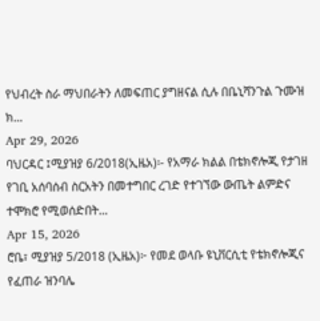የህብረት ስራ ማህበራትን ለመፍጠር ያግዘናል ሲሉ በቤኒሻንጉል ጉሙዝ ክ...
Apr 29, 2026
ባህርዳር ፤ሚያዝያ 6/2018(ኢዜአ)፡- የአማራ ክልል በቴክኖሎጂ የታገዘ የገቢ አሰባሰብ ስርአትን በመተግበር ረገድ የተገኘው ውጤት ልምድና ተሞክሮ የሚወሰድበት...
Apr 15, 2026
ሮቤ፣ ሚያዝያ 5/2018 (ኢዜአ)፦ የመደ ወላቡ ዩኒቨርሲቲ የቴክኖሎጂና የፈጠራ ዝንባሌ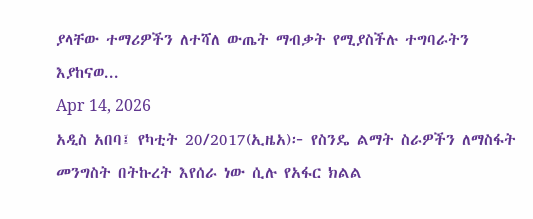ያላቸው ተማሪዎችን ለተሻለ ውጤት ማብቃት የሚያስችሉ ተግባራትን እያከናወ...
Apr 14, 2026
አዲስ አበባ፤ የካቲት 20/2017(ኢዜአ)፦ የስንዴ ልማት ስራዎችን ለማስፋት መንግስት በትኩረት እየሰራ ነው ሲሉ የአፋር ክልል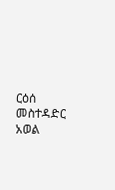ርዕሰ መስተዳድር አወል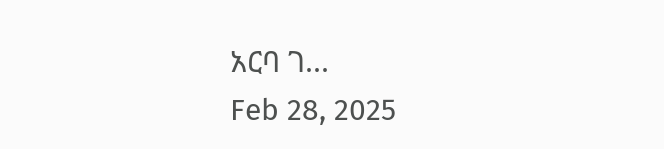አርባ ገ...
Feb 28, 2025